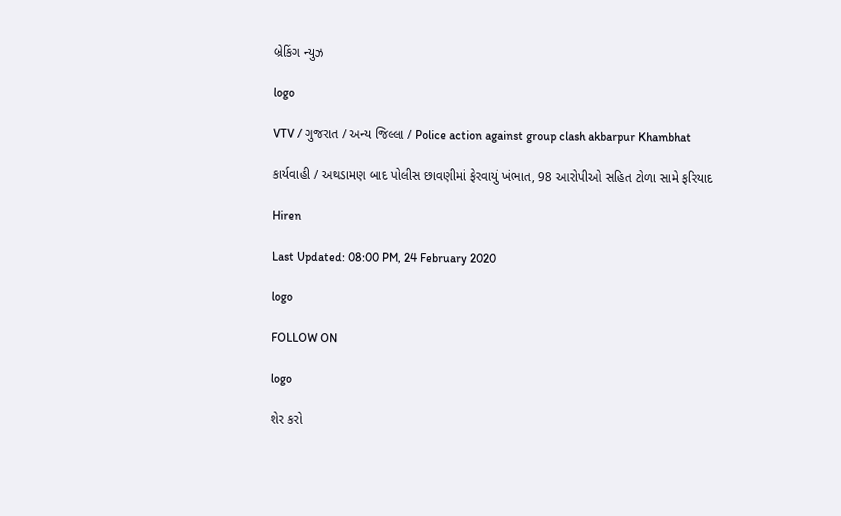બ્રેકિંગ ન્યુઝ

logo

VTV / ગુજરાત / અન્ય જિલ્લા / Police action against group clash akbarpur Khambhat

કાર્યવાહી / અથડામણ બાદ પોલીસ છાવણીમાં ફેરવાયું ખંભાત, 98 આરોપીઓ સહિત ટોળા સામે ફરિયાદ

Hiren

Last Updated: 08:00 PM, 24 February 2020

logo

FOLLOW ON

logo

શેર કરો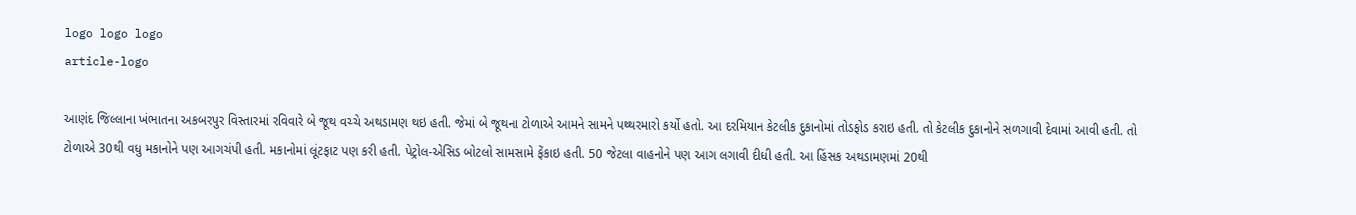logo logo logo
article-logo

આણંદ જિલ્લાના ખંભાતના અકબરપુર વિસ્તારમાં રવિવારે બે જૂથ વચ્ચે અથડામણ થઇ હતી. જેમાં બે જૂથના ટોળાએ આમને સામને પથ્થરમારો કર્યો હતો. આ દરમિયાન કેટલીક દુકાનોમાં તોડફોડ કરાઇ હતી. તો કેટલીક દુકાનોને સળગાવી દેવામાં આવી હતી. તો ટોળાએ 30થી વધુ મકાનોને પણ આગચંપી હતી. મકાનોમાં લૂંટફાટ પણ કરી હતી. પેટ્રોલ-એસિડ બોટલો સામસામે ફેંકાઇ હતી. 50 જેટલા વાહનોને પણ આગ લગાવી દીધી હતી. આ હિંસક અથડામણમાં 20થી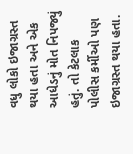વધુ લોકો ઇજાગ્રસ્ત થયા હતા અને એક આધેડનું મોત નિપજ્યું હતું. તો કેટલાક પોલીસ કર્મીઓ પણ ઇજાગ્રસ્ત થયા હતા.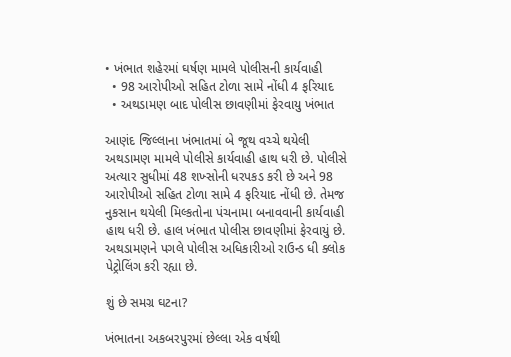• ખંભાત શહેરમાં ઘર્ષણ મામલે પોલીસની કાર્યવાહી
  • 98 આરોપીઓ સહિત ટોળા સામે નોંધી 4 ફરિયાદ
  • અથડામણ બાદ પોલીસ છાવણીમાં ફેરવાયુ ખંભાત

આણંદ જિલ્લાના ખંભાતમાં બે જૂથ વચ્ચે થયેલી અથડામણ મામલે પોલીસે કાર્યવાહી હાથ ધરી છે. પોલીસે અત્યાર સુધીમાં 48 શખ્સોની ધરપકડ કરી છે અને 98 આરોપીઓ સહિત ટોળા સામે 4 ફરિયાદ નોંધી છે. તેમજ નુકસાન થયેલી મિલ્કતોના પંચનામા બનાવવાની કાર્યવાહી હાથ ધરી છે. હાલ ખંભાત પોલીસ છાવણીમાં ફેરવાયું છે. અથડામણને પગલે પોલીસ અધિકારીઓ રાઉન્ડ ધી ક્લોક પેટ્રોલિંગ કરી રહ્યા છે.

શું છે સમગ્ર ઘટના?

ખંભાતના અકબરપુરમાં છેલ્લા એક વર્ષથી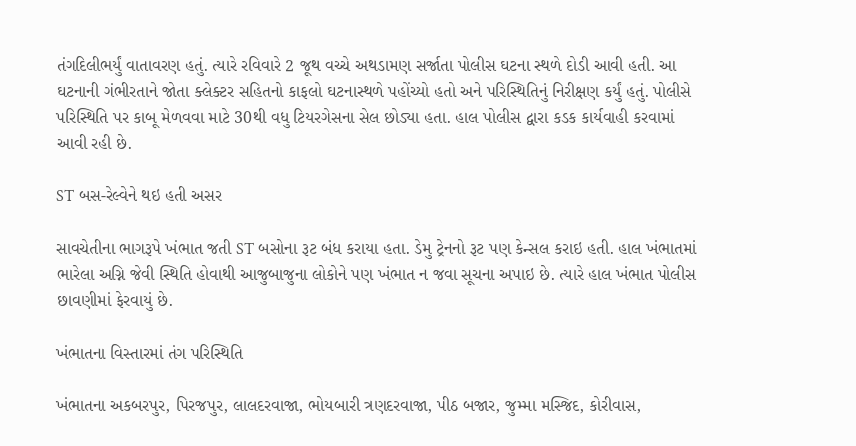તંગદિલીભર્યું વાતાવરણ હતું. ત્યારે રવિવારે 2 જૂથ વચ્ચે અથડામણ સર્જાતા પોલીસ ઘટના સ્થળે દોડી આવી હતી. આ ઘટનાની ગંભીરતાને જોતા ક્લેક્ટર સહિતનો કાફલો ઘટનાસ્થળે પહોંચ્યો હતો અને પરિસ્થિતિનું નિરીક્ષણ કર્યું હતું. પોલીસે પરિસ્થિતિ પર કાબૂ મેળવવા માટે 30થી વધુ ટિયરગેસના સેલ છોડ્યા હતા. હાલ પોલીસ દ્વારા કડક કાર્યવાહી કરવામાં આવી રહી છે.

ST બસ-રેલ્વેને થઇ હતી અસર

સાવચેતીના ભાગરૂપે ખંભાત જતી ST બસોના રૂટ બંધ કરાયા હતા. ડેમુ ટ્રેનનો રૂટ પણ કેન્સલ કરાઇ હતી. હાલ ખંભાતમાં ભારેલા અગ્નિ જેવી સ્થિતિ હોવાથી આજુબાજુના લોકોને પણ ખંભાત ન જવા સૂચના અપાઇ છે. ત્યારે હાલ ખંભાત પોલીસ છાવણીમાં ફેરવાયું છે.

ખંભાતના વિસ્તારમાં તંગ પરિસ્થિતિ

ખંભાતના અકબરપુર, પિરજપુર, લાલદરવાજા, ભોયબારી ત્રણદરવાજા, પીઠ બજાર, જુમ્મા મસ્જિદ, કોરીવાસ,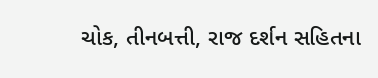ચોક, તીનબત્તી, રાજ દર્શન સહિતના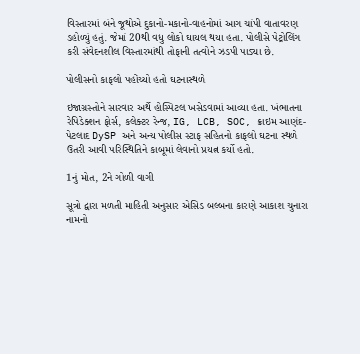વિસ્તારમાં બંને જૂથોએ દુકાનો-મકાનો-વાહનોમાં આગ ચાંપી વાતાવરણ ડહોળ્યું હતું. જેમાં 20થી વધુ લોકો ઘાયલ થયા હતા. પોલીસે પેટ્રોલિંગ કરી સંવેદનશીલ વિસ્તારમાંથી તોફાની તત્વોને ઝડપી પાડ્યા છે.

પોલીસનો કાફલો પહોંચ્યો હતો ઘટનાસ્થળે

ઇજાગ્રસ્તોને સારવાર અર્થે હોસ્પિટલ ખસેડવામાં આવ્યા હતા. ખંભાતના રેપિડેક્શન ફોર્સ, કલેક્ટર રેન્જ, IG, LCB, SOC, ક્રાઇમ આણંદ-પેટલાદ DySP અને અન્ય પોલીસ સ્ટાફ સહિતનો કાફલો ઘટના સ્થળે ઉતરી આવી પરિસ્થિતિને કાબૂમાં લેવાનો પ્રયત્ન કર્યો હતો.

1નું મોત, 2ને ગોળી વાગી

સૂત્રો દ્વારા મળતી માહિતી અનુસાર એસિડ બલ્બના કારણે આકાશ ચુનારા નામનો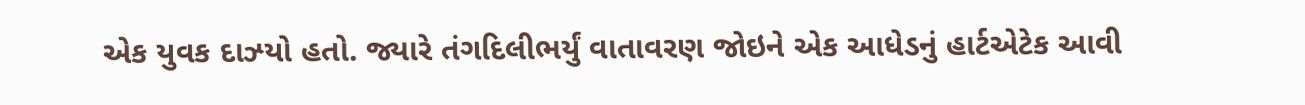એક યુવક દાઝ્યો હતો. જ્યારે તંગદિલીભર્યું વાતાવરણ જોઇને એક આધેડનું હાર્ટએટેક આવી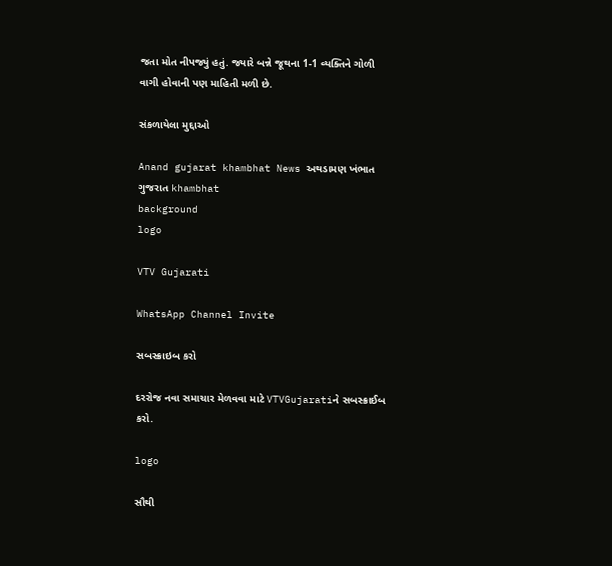જતા મોત નીપજ્યું હતું. જ્યારે બન્ને જૂથના 1-1 વ્યક્તિને ગોળી વાગી હોવાની પણ માહિતી મળી છે.

સંકળાયેલા મુદ્દાઓ

Anand gujarat khambhat News અથડામણ ખંભાત ગુજરાત khambhat
background
logo

VTV Gujarati

WhatsApp Channel Invite

સબસ્ક્રાઇબ કરો

દરરોજ નવા સમાચાર મેળવવા માટે VTVGujaratiને સબસ્ક્રાઈબ કરો.

logo

સૌથી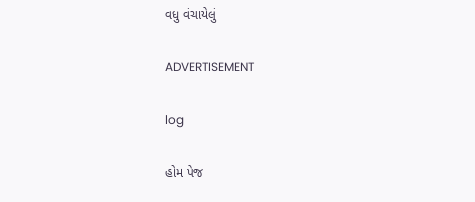વધુ વંચાયેલું

ADVERTISEMENT

log

હોમ પેજ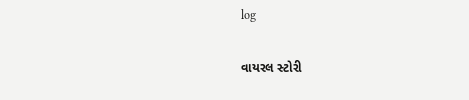log

વાયરલ સ્ટોરી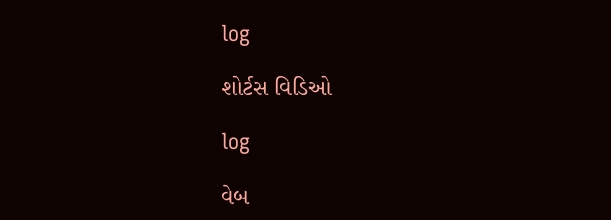log

શોર્ટસ વિડિઓ

log

વેબ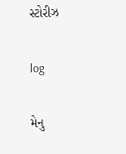સ્ટોરીઝ

log

મેનુ